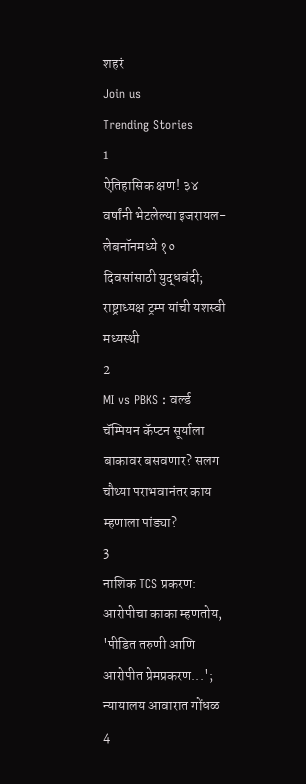शहरं
Join us
Trending Stories
1
ऐतिहासिक क्षण! ३४ वर्षांनी भेटलेल्या इजरायल-लेबनॉनमध्ये १० दिवसांसाठी युद्धबंदी; राष्ट्राध्यक्ष ट्रम्प यांची यशस्वी मध्यस्थी
2
MI vs PBKS : वर्ल्ड चॅम्पियन कॅप्टन सूर्याला बाकावर बसवणार? सलग चौथ्या पराभवानंतर काय म्हणाला पांड्या?
3
नाशिक TCS प्रकरण: आरोपीचा काका म्हणतोय, 'पीडित तरुणी आणि आरोपीत प्रेमप्रकरण...'; न्यायालय आवारात गोंधळ
4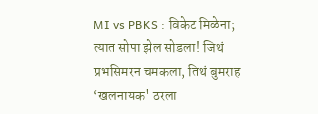MI vs PBKS : विकेट मिळेना; त्यात सोपा झेल सोडला! जिथं प्रभसिमरन चमकला, तिथं बुमराह ‘खलनायक' ठरला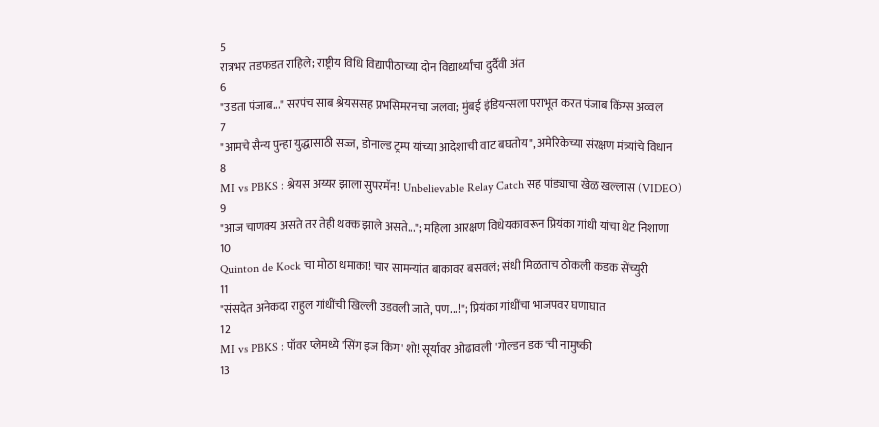5
रात्रभर तडफडत राहिले; राष्ट्रीय विधि विद्यापीठाच्या दोन विद्यार्थ्यांचा दुर्दैवी अंत
6
"उडता पंजाब..." सरपंच साब श्रेयससह प्रभसिमरनचा जलवा; मुंबई इंडियन्सला पराभूत करत पंजाब किंग्स अव्वल
7
"आमचे सैन्य पुन्हा युद्धासाठी सज्ज, डोनाल्ड ट्रम्प यांच्या आदेशाची वाट बघतोय", अमेरिकेच्या संरक्षण मंत्र्यांचे विधान
8
MI vs PBKS : श्रेयस अय्यर झाला सुपरमॅन! Unbelievable Relay Catch सह पांड्याचा खेळ खल्लास (VIDEO)
9
"आज चाणक्य असते तर तेही थक्क झाले असते..."; महिला आरक्षण विधेयकावरून प्रियंका गांधी यांचा थेट निशाणा
10
Quinton de Kock चा मोठा धमाका! चार सामन्यांत बाकावर बसवलं; संधी मिळताच ठोकली कडक सेंच्युरी
11
"संसदेत अनेकदा राहुल गांधींची खिल्ली उडवली जाते, पण...!"; प्रियंका गांधींचा भाजपवर घणाघात
12
MI vs PBKS : पॉवर प्लेमध्ये 'सिंग इज किंग' शो! सूर्यावर ओढावली 'गोल्डन डक'ची नामुष्की
13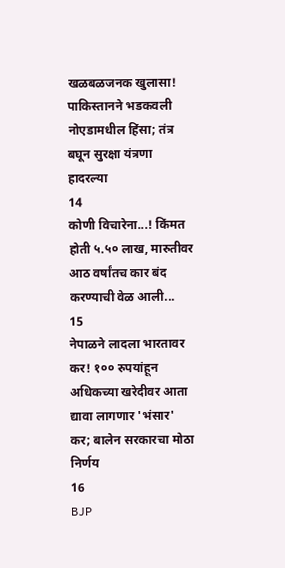खळबळजनक खुलासा! पाकिस्तानने भडकवली नोएडामधील हिंसा; तंत्र बघून सुरक्षा यंत्रणा हादरल्या
14
कोणी विचारेना...! किंमत होती ५.५० लाख, मारुतीवर आठ वर्षांतच कार बंद करण्याची वेळ आली...
15
नेपाळने लादला भारतावर कर! १०० रुपयांहून अधिकच्या खरेदीवर आता द्यावा लागणार 'भंसार' कर; बालेन सरकारचा मोठा निर्णय
16
BJP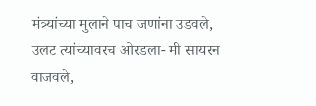मंत्र्यांच्या मुलाने पाच जणांना उडवले, उलट त्यांच्यावरच ओरडला- मी सायरन वाजवले,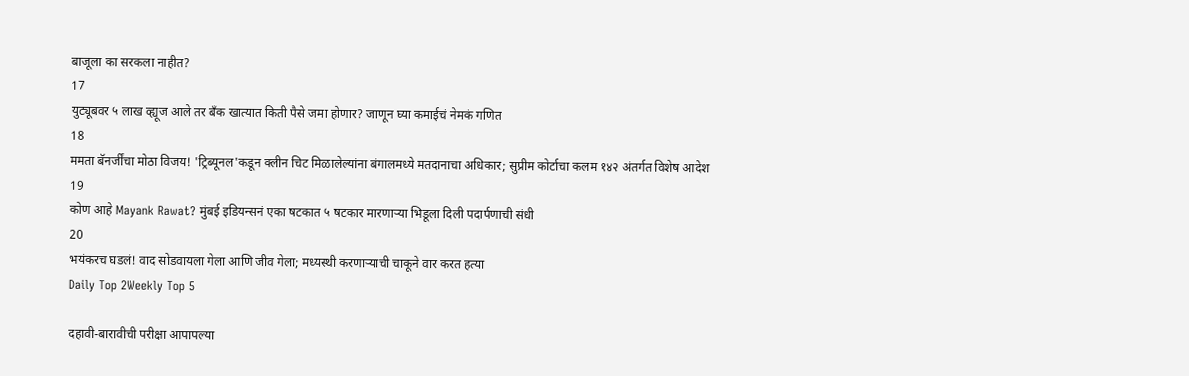बाजूला का सरकला नाहीत?
17
युट्यूबवर ५ लाख व्ह्यूज आले तर बँक खात्यात किती पैसे जमा होणार? जाणून घ्या कमाईचं नेमकं गणित
18
ममता बॅनर्जींचा मोठा विजय! 'ट्रिब्यूनल'कडून क्लीन चिट मिळालेल्यांना बंगालमध्ये मतदानाचा अधिकार; सुप्रीम कोर्टाचा कलम १४२ अंतर्गत विशेष आदेश
19
कोण आहे Mayank Rawat? मुंबई इडियन्सनं एका षटकात ५ षटकार मारणाऱ्या भिडूला दिली पदार्पणाची संधी
20
भयंकरच घडलं! वाद सोडवायला गेला आणि जीव गेला; मध्यस्थी करणाऱ्याची चाकूने वार करत हत्या
Daily Top 2Weekly Top 5

दहावी-बारावीची परीक्षा आपापल्या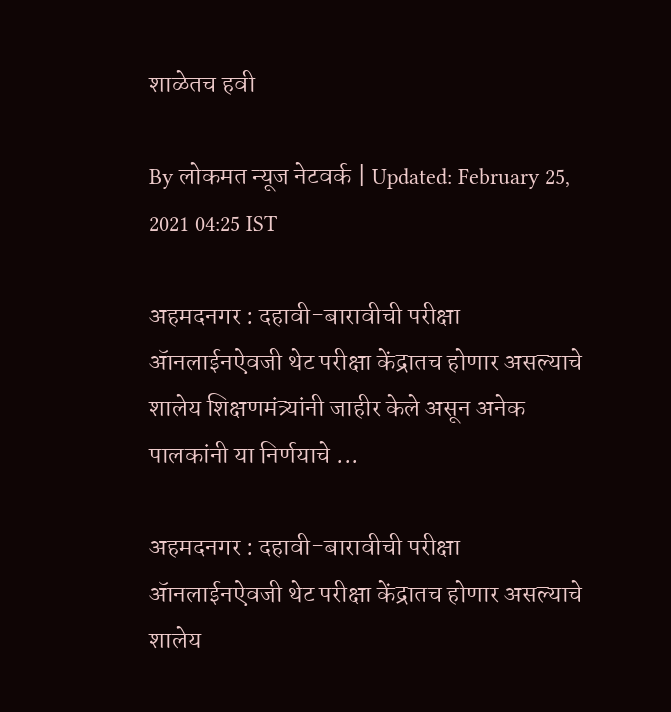शाळेतच हवी

By लोकमत न्यूज नेटवर्क | Updated: February 25, 2021 04:25 IST

अहमदनगर : दहावी-बारावीची परीक्षा ॲानलाईनऐवजी थेट परीक्षा केंद्रातच होणार असल्याचे शालेय शिक्षणमंत्र्यांनी जाहीर केले असून अनेक पालकांनी या निर्णयाचे ...

अहमदनगर : दहावी-बारावीची परीक्षा ॲानलाईनऐवजी थेट परीक्षा केंद्रातच होणार असल्याचे शालेय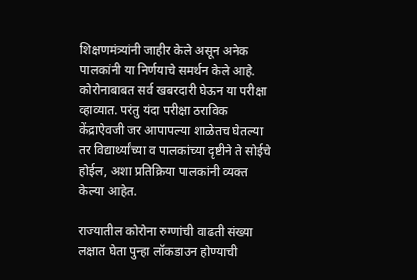शिक्षणमंत्र्यांनी जाहीर केले असून अनेक पालकांनी या निर्णयाचे समर्थन केले आहे. कोरोनाबाबत सर्व खबरदारी घेऊन या परीक्षा व्हाव्यात. परंतु यंदा परीक्षा ठराविक केंद्राऐवजी जर आपापल्या शाळेतच घेतल्या तर विद्यार्थ्यांच्या व पालकांच्या दृष्टीने ते सोईचे होईल, अशा प्रतिक्रिया पालकांनी व्यक्त केल्या आहेत.

राज्यातील कोरोना रुग्णांची वाढती संख्या लक्षात घेता पुन्हा लॉकडाउन होण्याची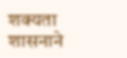शक्यता शासनाने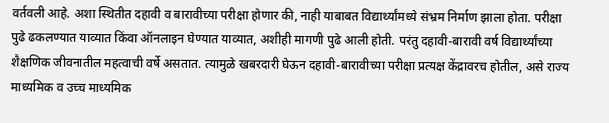वर्तवली आहे. अशा स्थितीत दहावी व बारावीच्या परीक्षा होणार की, नाही याबाबत विद्यार्थ्यांमध्ये संभ्रम निर्माण झाला होता. परीक्षा पुढे ढकलण्यात याव्यात किंवा ऑनलाइन घेण्यात याव्यात, अशीही मागणी पुढे आली होती. परंतु दहावी-बारावी वर्ष विद्यार्थ्यांच्या शैक्षणिक जीवनातील महत्वाची वर्षे असतात. त्यामुळे खबरदारी घेऊन दहावी-बारावीच्या परीक्षा प्रत्यक्ष केंद्रावरच होतील, असे राज्य माध्यमिक व उच्च माध्यमिक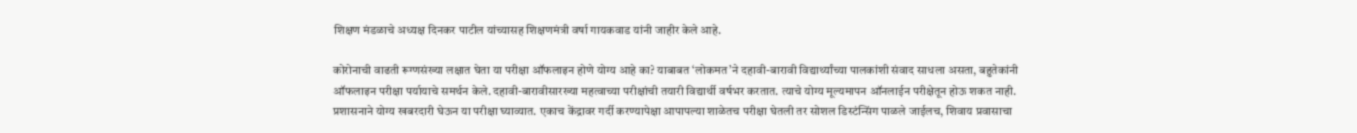शिक्षण मंडळाचे अध्यक्ष दिनकर पाटील यांच्यासह शिक्षणमंत्री वर्षा गायकवाड यांनी जाहीर केले आहे.

कोरोनाची वाढती रूग्णसंख्या लक्षात घेता या परीक्षा ऑफलाइन होणे योग्य आहे का? याबाबत ‘लोकमत’ने दहावी-बारावी विद्यार्थ्यांच्या पालकांशी संवाद साधला असता, बहुतेकांनी ऑफलाइन परीक्षा पर्यायाचे समर्थन केले. दहावी-बारावीसारख्या महत्वाच्या परीक्षांची तयारी विद्यार्थी वर्षभर करतात. त्याचे योग्य मूल्यमापन ऑनलाईन परीक्षेतून होऊ शकत नाही. प्रशासनाने योग्य खबरदारी घेऊन या परीक्षा घ्याव्यात. एकाच केंद्रावर गर्दी करण्यापेक्षा आपापल्या शाळेतच परीक्षा घेतली तर सोशल डिस्टंन्सिंग पाळले जाईलच, शिवाय प्रवासाचा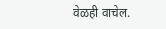वेळही वाचेल.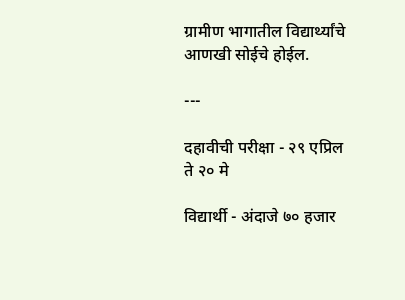ग्रामीण भागातील विद्यार्थ्यांचे आणखी सोईचे होईल.

---

दहावीची परीक्षा - २९ एप्रिल ते २० मे

विद्यार्थी - अंदाजे ७० हजार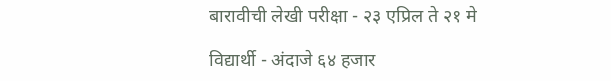बारावीची लेखी परीक्षा - २३ एप्रिल ते २१ मे

विद्यार्थी - अंदाजे ६४ हजार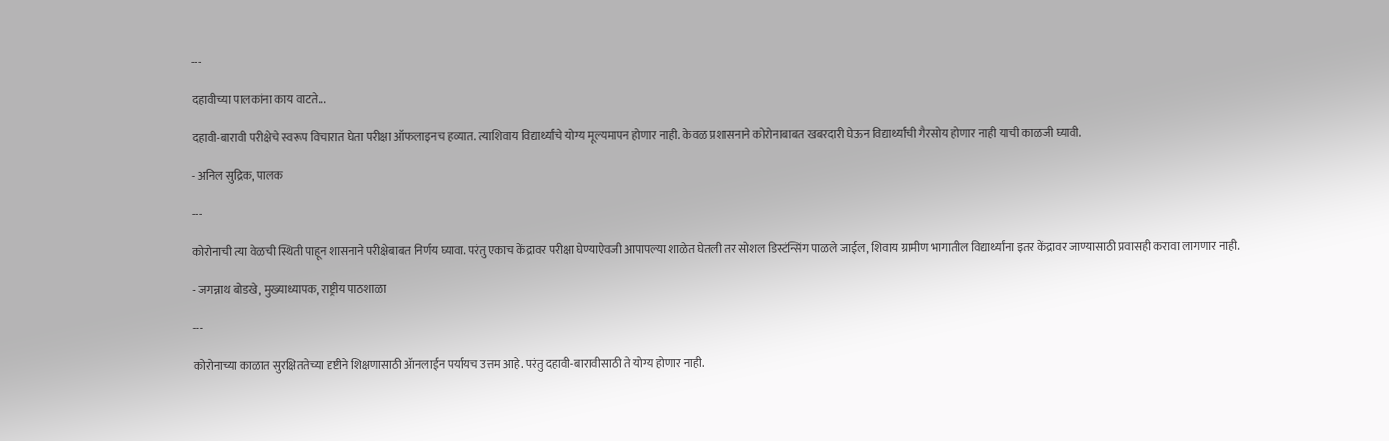---

दहावीच्या पालकांना काय वाटते...

दहावी-बारावी परीक्षेचे स्वरूप विचारात घेता परीक्षा ऑफलाइनच हव्यात. त्याशिवाय विद्यार्थ्यांचे योग्य मूल्यमापन होणार नाही. केवळ प्रशासनाने कोरोनाबाबत खबरदारी घेऊन विद्यार्थ्यांची गैरसोय होणार नाही याची काळजी घ्यावी.

- अनिल सुद्रिक, पालक

---

कोरोनाची त्या वेळची स्थिती पाहून शासनाने परीक्षेबाबत निर्णय घ्यावा. परंतु एकाच केंद्रावर परीक्षा घेण्याऐवजी आपापल्या शाळेत घेतली तर सोशल डिस्टंन्सिंग पाळले जाईल, शिवाय ग्रामीण भागातील विद्यार्थ्यांना इतर केंद्रावर जाण्यासाठी प्रवासही करावा लागणार नाही.

- जगन्नाथ बोडखे, मुख्याध्यापक, राष्ट्रीय पाठशाळा

---

कोरोनाच्या काळात सुरक्षिततेच्या दृष्टीने शिक्षणासाठी ॲानलाईन पर्यायच उत्तम आहे. परंतु दहावी-बारावीसाठी ते योग्य होणार नाही.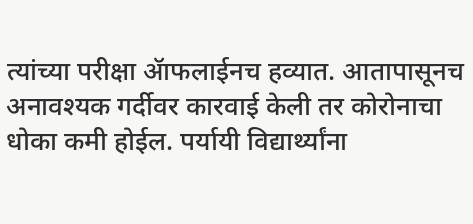त्यांच्या परीक्षा ॲाफलाईनच हव्यात. आतापासूनच अनावश्यक गर्दीवर कारवाई केली तर कोरोनाचा धोका कमी होईल. पर्यायी विद्यार्थ्यांना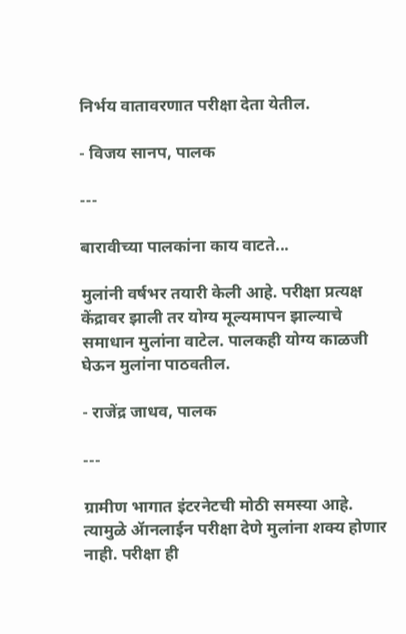निर्भय वातावरणात परीक्षा देता येतील.

- विजय सानप, पालक

---

बारावीच्या पालकांना काय वाटते...

मुलांनी वर्षभर तयारी केली आहे. परीक्षा प्रत्यक्ष केंद्रावर झाली तर योग्य मूल्यमापन झाल्याचे समाधान मुलांना वाटेल. पालकही योग्य काळजी घेऊन मुलांना पाठवतील.

- राजेंद्र जाधव, पालक

---

ग्रामीण भागात इंटरनेटची मोठी समस्या आहे. त्यामुळे ॲानलाईन परीक्षा देणे मुलांना शक्य होणार नाही. परीक्षा ही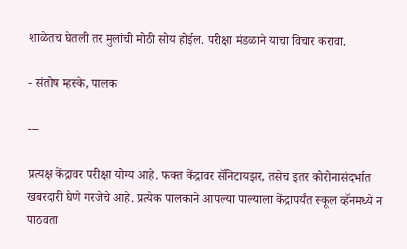शाळेतच घेतली तर मुलांची मोठी सोय होईल. परीक्षा मंडळाने याचा विचार करावा.

- संतोष म्हस्के, पालक

---

प्रत्यक्ष केंद्रावर परीक्षा योग्य आहे. फक्त केंद्रावर सॅनिटायझर, तसेच इतर कोरोनासंदर्भात खबरदारी घेणे गरजेचे आहे. प्रत्येक पालकाने आपल्या पाल्याला केंद्रापर्यंत स्कूल व्हॅनमध्ये न पाठवता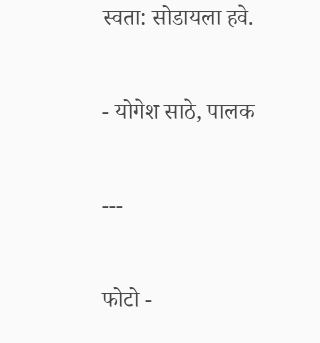स्वता: सोडायला हवे.

- योगेश साठे, पालक

---

फोटो -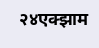२४एक्झाम